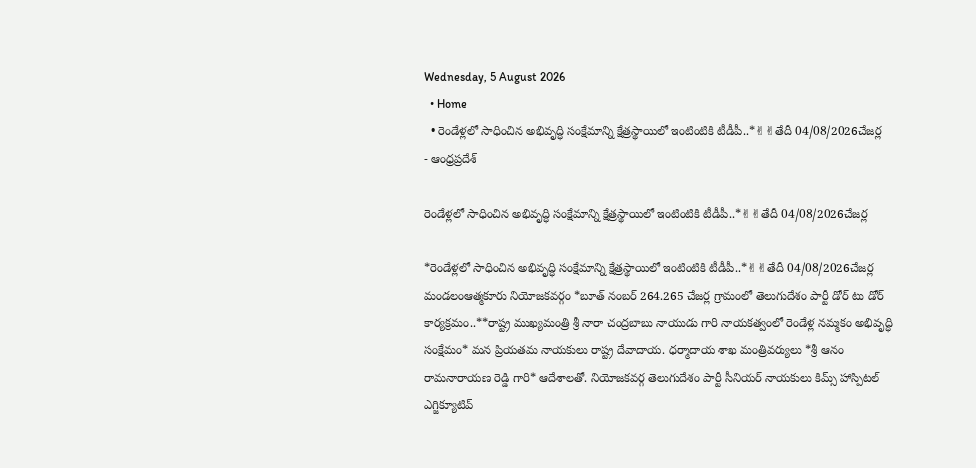Wednesday, 5 August 2026
  • Home
  • రెండేళ్లలో సాధించిన అభివృద్ధి సంక్షేమాన్ని క్షేత్రస్థాయిలో ఇంటింటికి టీడీపీ..*✌✌తేదీ 04/08/2026చేజర్ల
- ఆంధ్రప్రదేశ్

రెండేళ్లలో సాధించిన అభివృద్ధి సంక్షేమాన్ని క్షేత్రస్థాయిలో ఇంటింటికి టీడీపీ..*✌✌తేదీ 04/08/2026చేజర్ల

*రెండేళ్లలో సాధించిన అభివృద్ధి సంక్షేమాన్ని క్షేత్రస్థాయిలో ఇంటింటికి టీడీపీ..*✌✌తేదీ 04/08/2026చేజర్ల మండలంఆత్మకూరు నియోజకవర్గం *బూత్ నంబర్ 264.265 చేజర్ల గ్రామంలో తెలుగుదేశం పార్టీ డోర్ టు డోర్ కార్యక్రమం..**రాష్ట్ర ముఖ్యమంత్రి శ్రీ నారా చంద్రబాబు నాయుడు గారి నాయకత్వంలో రెండేళ్ల నమ్మకం అభివృద్ధి సంక్షేమం* మన ప్రియతమ నాయకులు రాష్ట్ర దేవాదాయ. ధర్మాదాయ శాఖ మంత్రివర్యులు *శ్రీ ఆనం రామనారాయణ రెడ్డి గారి* ఆదేశాలతో. నియోజకవర్గ తెలుగుదేశం పార్టీ సీనియర్ నాయకులు కిమ్స్ హాస్పిటల్ ఎగ్జిక్యూటివ్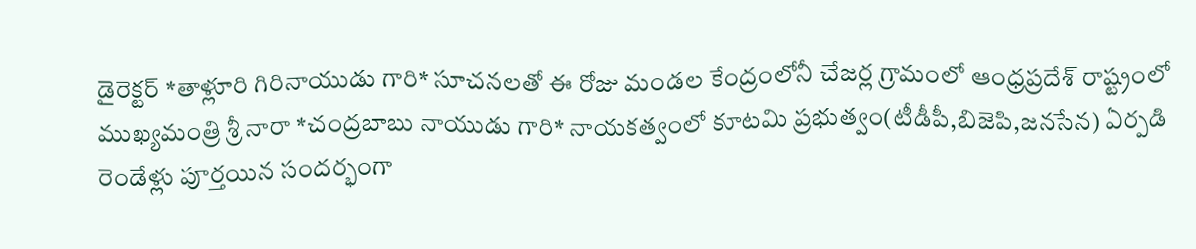డైరెక్టర్ *తాళ్లూరి గిరినాయుడు గారి* సూచనలతో ఈ రోజు మండల కేంద్రంలోనీ చేజర్ల గ్రామంలో ఆంధ్రప్రదేశ్ రాష్ట్రంలో ముఖ్యమంత్రి శ్రీ నారా *చంద్రబాబు నాయుడు గారి* నాయకత్వంలో కూటమి ప్రభుత్వం(టీడీపీ,బిజెపి,జనసేన) ఏర్పడి రెండేళ్లు పూర్తయిన సందర్భంగా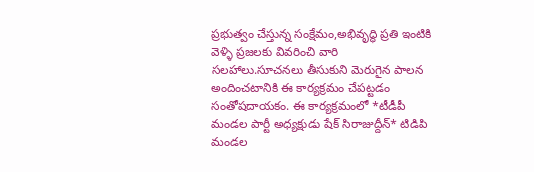ప్రభుత్వం చేస్తున్న సంక్షేమం,అభివృద్ధి ప్రతి ఇంటికి వెళ్ళి ప్రజలకు వివరించి వారి సలహాలు.సూచనలు తీసుకుని మెరుగైన పాలన అందించటానికి ఈ కార్యక్రమం చేపట్టడం సంతోషదాయకం. ఈ కార్యక్రమంలో *టీడీపీ మండల పార్టీ అధ్యక్షుడు షేక్ సిరాజుద్దీన్* టిడిపి మండల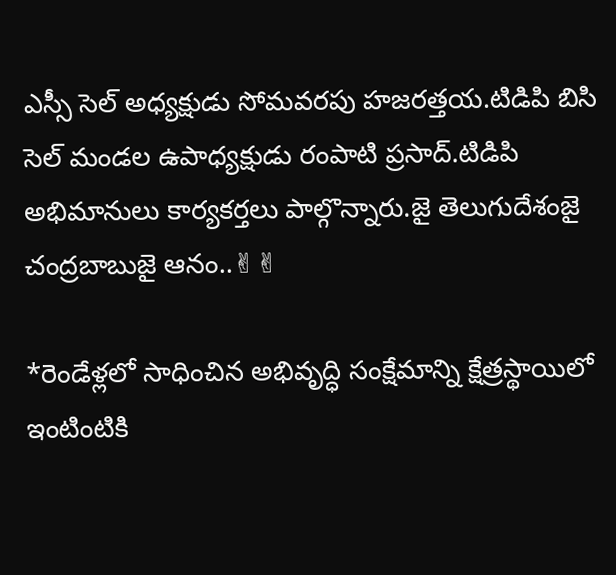ఎస్సీ సెల్ అధ్యక్షుడు సోమవరపు హజరత్తయ.టిడిపి బిసి సెల్ మండల ఉపాధ్యక్షుడు రంపాటి ప్రసాద్.టిడిపి అభిమానులు కార్యకర్తలు పాల్గొన్నారు.జై తెలుగుదేశంజై చంద్రబాబుజై ఆనం..✌✌

*రెండేళ్లలో సాధించిన అభివృద్ధి సంక్షేమాన్ని క్షేత్రస్థాయిలో ఇంటింటికి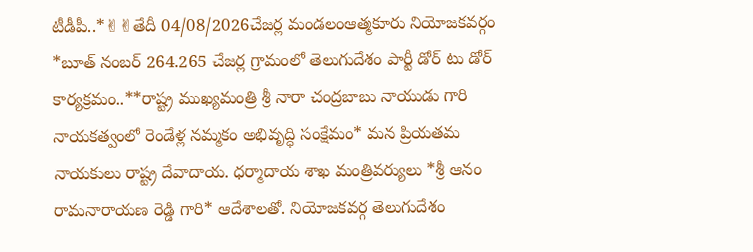టీడీపీ..*✌✌తేదీ 04/08/2026చేజర్ల మండలంఆత్మకూరు నియోజకవర్గం *బూత్ నంబర్ 264.265 చేజర్ల గ్రామంలో తెలుగుదేశం పార్టీ డోర్ టు డోర్ కార్యక్రమం..**రాష్ట్ర ముఖ్యమంత్రి శ్రీ నారా చంద్రబాబు నాయుడు గారి నాయకత్వంలో రెండేళ్ల నమ్మకం అభివృద్ధి సంక్షేమం* మన ప్రియతమ నాయకులు రాష్ట్ర దేవాదాయ. ధర్మాదాయ శాఖ మంత్రివర్యులు *శ్రీ ఆనం రామనారాయణ రెడ్డి గారి* ఆదేశాలతో. నియోజకవర్గ తెలుగుదేశం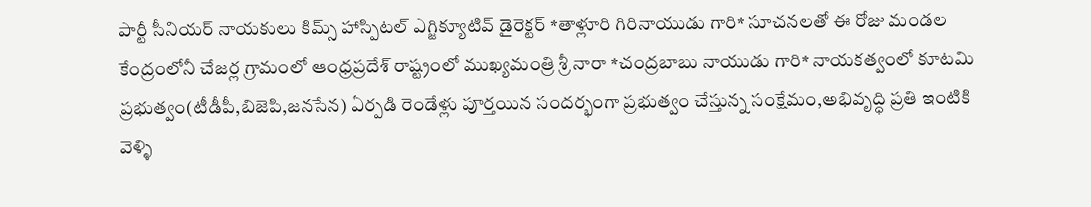పార్టీ సీనియర్ నాయకులు కిమ్స్ హాస్పిటల్ ఎగ్జిక్యూటివ్ డైరెక్టర్ *తాళ్లూరి గిరినాయుడు గారి* సూచనలతో ఈ రోజు మండల కేంద్రంలోనీ చేజర్ల గ్రామంలో ఆంధ్రప్రదేశ్ రాష్ట్రంలో ముఖ్యమంత్రి శ్రీ నారా *చంద్రబాబు నాయుడు గారి* నాయకత్వంలో కూటమి ప్రభుత్వం(టీడీపీ,బిజెపి,జనసేన) ఏర్పడి రెండేళ్లు పూర్తయిన సందర్భంగా ప్రభుత్వం చేస్తున్న సంక్షేమం,అభివృద్ధి ప్రతి ఇంటికి వెళ్ళి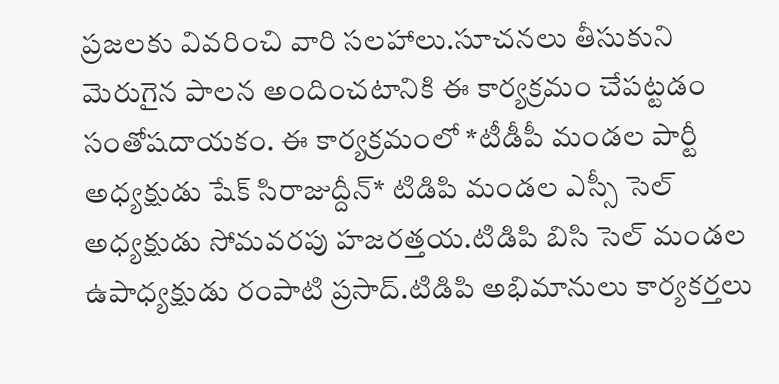ప్రజలకు వివరించి వారి సలహాలు.సూచనలు తీసుకుని మెరుగైన పాలన అందించటానికి ఈ కార్యక్రమం చేపట్టడం సంతోషదాయకం. ఈ కార్యక్రమంలో *టీడీపీ మండల పార్టీ అధ్యక్షుడు షేక్ సిరాజుద్దీన్* టిడిపి మండల ఎస్సీ సెల్ అధ్యక్షుడు సోమవరపు హజరత్తయ.టిడిపి బిసి సెల్ మండల ఉపాధ్యక్షుడు రంపాటి ప్రసాద్.టిడిపి అభిమానులు కార్యకర్తలు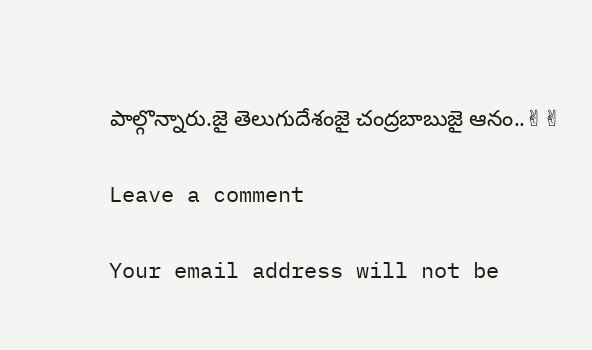పాల్గొన్నారు.జై తెలుగుదేశంజై చంద్రబాబుజై ఆనం..✌✌

Leave a comment

Your email address will not be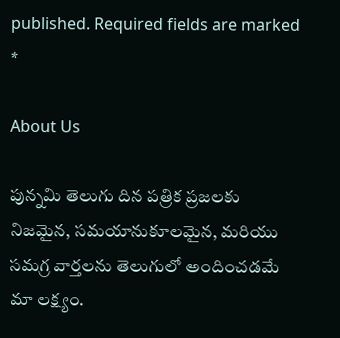published. Required fields are marked *

About Us

పున్నమి తెలుగు దిన పత్రిక ప్రజలకు నిజమైన, సమయానుకూలమైన, మరియు సమగ్ర వార్తలను తెలుగులో అందించడమే మా లక్ష్యం.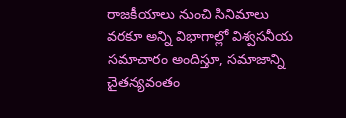రాజకీయాలు నుంచి సినిమాలు వరకూ అన్ని విభాగాల్లో విశ్వసనీయ సమాచారం అందిస్తూ, సమాజాన్ని చైతన్యవంతం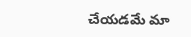చేయడమే మా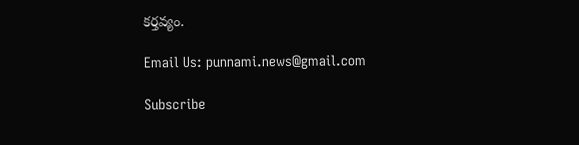కర్తవ్యం.

Email Us: punnami.news@gmail.com

Subscribe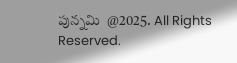పున్నమి  @2025. All Rights Reserved.